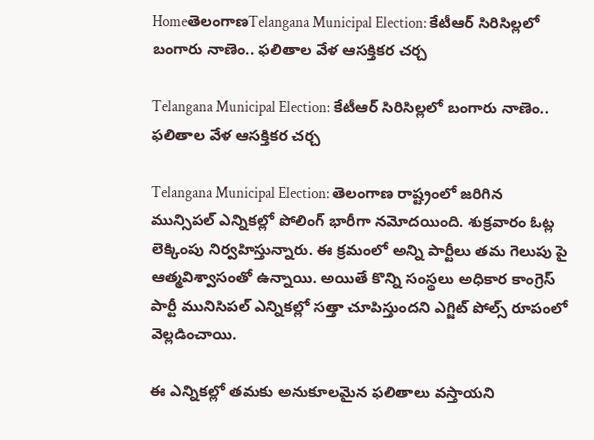HomeతెలంగాణTelangana Municipal Election: కేటీఆర్ సిరిసిల్లలో బంగారు నాణెం.. ఫలితాల వేళ ఆసక్తికర చర్చ

Telangana Municipal Election: కేటీఆర్ సిరిసిల్లలో బంగారు నాణెం.. ఫలితాల వేళ ఆసక్తికర చర్చ

Telangana Municipal Election: తెలంగాణ రాష్ట్రంలో జరిగిన మున్సిపల్ ఎన్నికల్లో పోలింగ్ భారీగా నమోదయింది. శుక్రవారం ఓట్ల లెక్కింపు నిర్వహిస్తున్నారు. ఈ క్రమంలో అన్ని పార్టీలు తమ గెలుపు పై ఆత్మవిశ్వాసంతో ఉన్నాయి. అయితే కొన్ని సంస్థలు అధికార కాంగ్రెస్ పార్టీ మునిసిపల్ ఎన్నికల్లో సత్తా చూపిస్తుందని ఎగ్జిట్ పోల్స్ రూపంలో వెల్లడించాయి.

ఈ ఎన్నికల్లో తమకు అనుకూలమైన ఫలితాలు వస్తాయని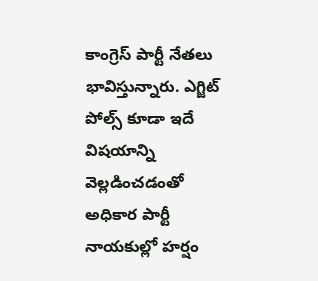కాంగ్రెస్ పార్టీ నేతలు భావిస్తున్నారు. ఎగ్జిట్ పోల్స్ కూడా ఇదే విషయాన్ని వెల్లడించడంతో అధికార పార్టీ నాయకుల్లో హర్షం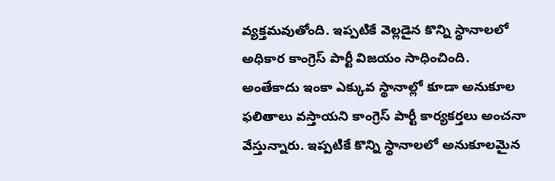వ్యక్తమవుతోంది. ఇప్పటికే వెల్లడైన కొన్ని స్థానాలలో అధికార కాంగ్రెస్ పార్టీ విజయం సాధించింది. అంతేకాదు ఇంకా ఎక్కువ స్థానాల్లో కూడా అనుకూల ఫలితాలు వస్తాయని కాంగ్రెస్ పార్టీ కార్యకర్తలు అంచనా వేస్తున్నారు. ఇప్పటికే కొన్ని స్థానాలలో అనుకూలమైన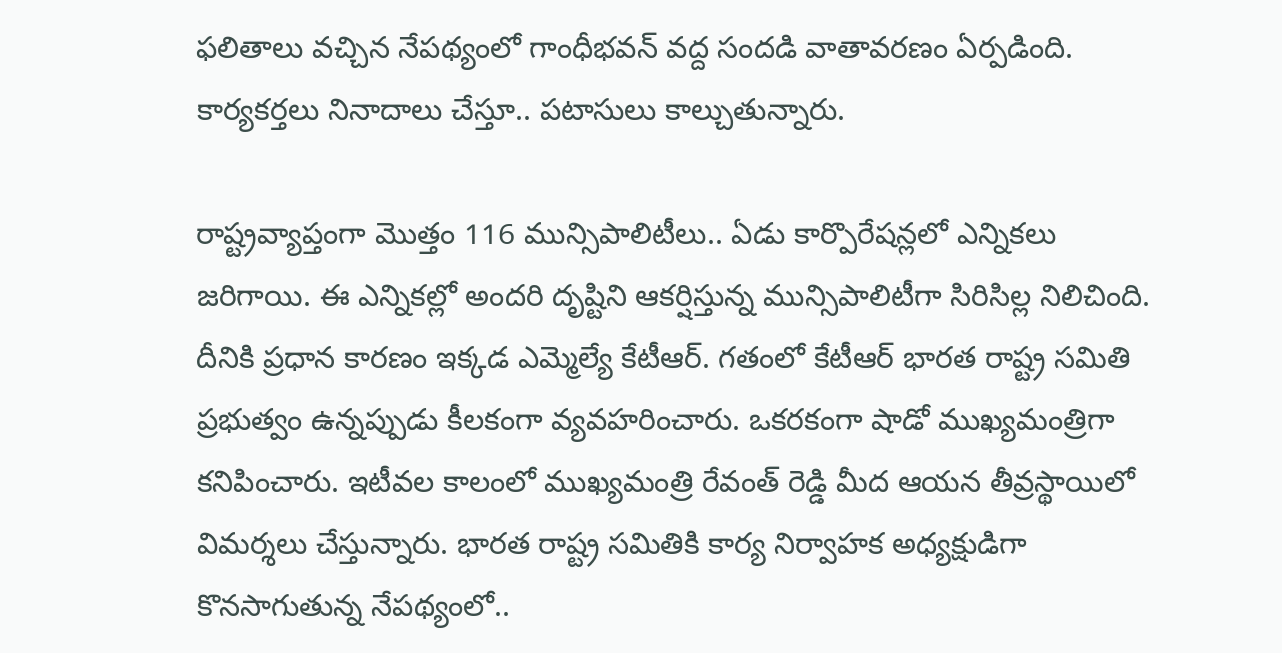ఫలితాలు వచ్చిన నేపథ్యంలో గాంధీభవన్ వద్ద సందడి వాతావరణం ఏర్పడింది. కార్యకర్తలు నినాదాలు చేస్తూ.. పటాసులు కాల్చుతున్నారు.

రాష్ట్రవ్యాప్తంగా మొత్తం 116 మున్సిపాలిటీలు.. ఏడు కార్పొరేషన్లలో ఎన్నికలు జరిగాయి. ఈ ఎన్నికల్లో అందరి దృష్టిని ఆకర్షిస్తున్న మున్సిపాలిటీగా సిరిసిల్ల నిలిచింది. దీనికి ప్రధాన కారణం ఇక్కడ ఎమ్మెల్యే కేటీఆర్. గతంలో కేటీఆర్ భారత రాష్ట్ర సమితి ప్రభుత్వం ఉన్నప్పుడు కీలకంగా వ్యవహరించారు. ఒకరకంగా షాడో ముఖ్యమంత్రిగా కనిపించారు. ఇటీవల కాలంలో ముఖ్యమంత్రి రేవంత్ రెడ్డి మీద ఆయన తీవ్రస్థాయిలో విమర్శలు చేస్తున్నారు. భారత రాష్ట్ర సమితికి కార్య నిర్వాహక అధ్యక్షుడిగా కొనసాగుతున్న నేపథ్యంలో..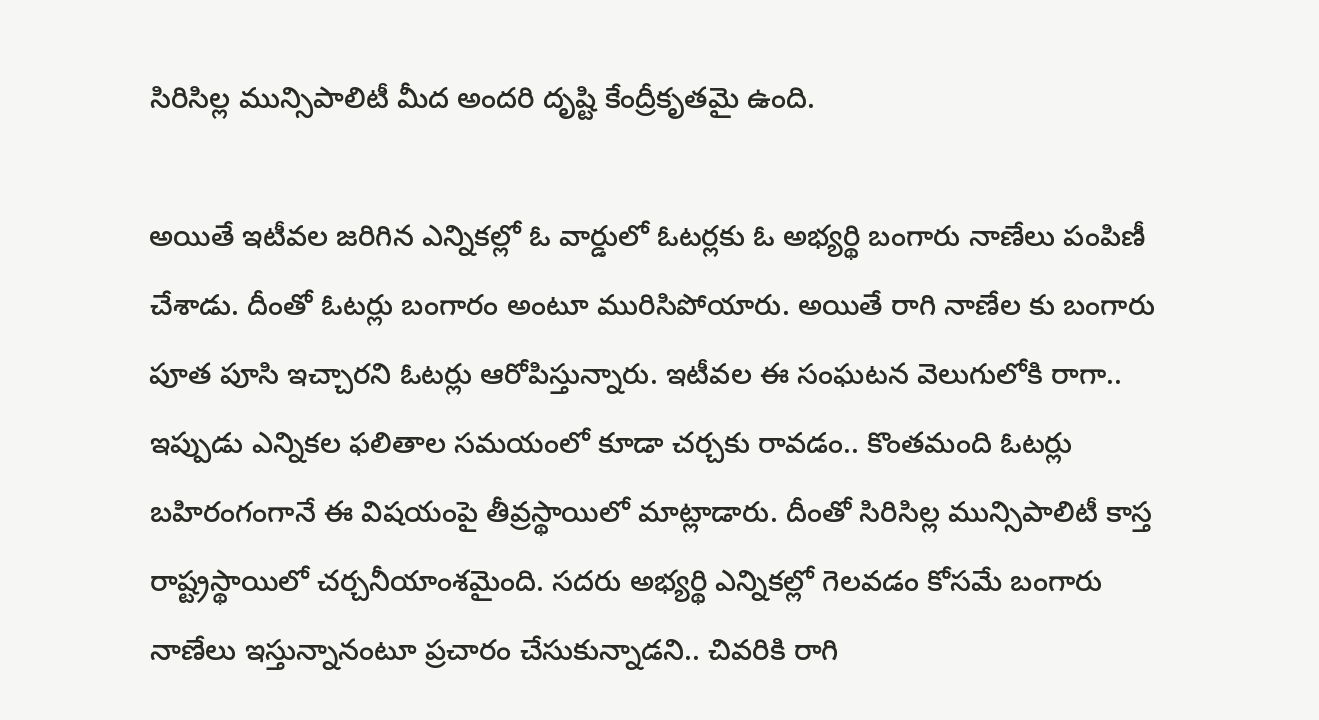సిరిసిల్ల మున్సిపాలిటీ మీద అందరి దృష్టి కేంద్రీకృతమై ఉంది.

అయితే ఇటీవల జరిగిన ఎన్నికల్లో ఓ వార్డులో ఓటర్లకు ఓ అభ్యర్థి బంగారు నాణేలు పంపిణీ చేశాడు. దీంతో ఓటర్లు బంగారం అంటూ మురిసిపోయారు. అయితే రాగి నాణేల కు బంగారు పూత పూసి ఇచ్చారని ఓటర్లు ఆరోపిస్తున్నారు. ఇటీవల ఈ సంఘటన వెలుగులోకి రాగా.. ఇప్పుడు ఎన్నికల ఫలితాల సమయంలో కూడా చర్చకు రావడం.. కొంతమంది ఓటర్లు బహిరంగంగానే ఈ విషయంపై తీవ్రస్థాయిలో మాట్లాడారు. దీంతో సిరిసిల్ల మున్సిపాలిటీ కాస్త రాష్ట్రస్థాయిలో చర్చనీయాంశమైంది. సదరు అభ్యర్థి ఎన్నికల్లో గెలవడం కోసమే బంగారు నాణేలు ఇస్తున్నానంటూ ప్రచారం చేసుకున్నాడని.. చివరికి రాగి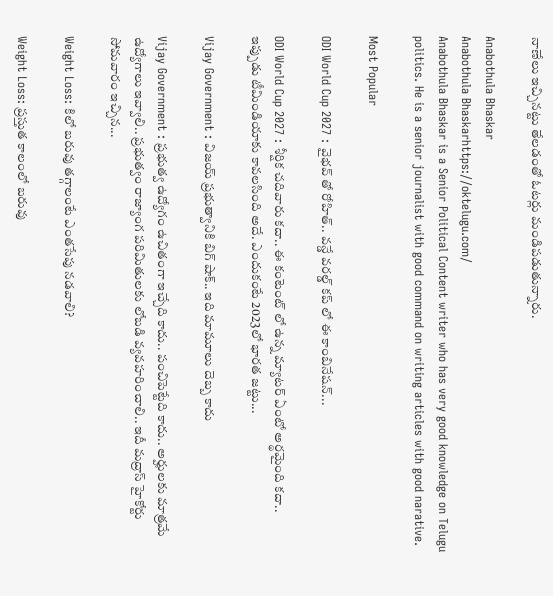నాణేలు ఇచ్చినట్టు తేలడంతో ఓటర్లు మండిపడుతున్నారు.

Anabothula Bhaskar
Anabothula Bhaskarhttps://oktelugu.com/
Anabothula Bhaskar is a Senior Political Content writer who has very good knowledge on Telugu politics. He is a senior journalist with good command on writing articles with good narative.

Most Popular

ODI World Cup 2027 : వైభవ్ తో రోహిత్.. వన్డే వరల్డ్ కప్ లో ఈ కాంబినేషన్...

ODI World Cup 2027 : శీర్షిక చదివారు కదా.. ఈ కంటెంట్ లో ఉన్న మ్యాటర్ ఏంటో అర్థమైంది కదా.. ఇప్పుడు టీమిండియాకు కావలసింది అదే. ఎందుకంటే 2023లో భారత జట్టు...

Vijay Government : విజయ్ ప్రభుత్వానికి బిగ్ షాక్.. ఇది మామూలు దెబ్బ కాదు

Vijay Government : ప్రభుత్వ ఉద్యోగం ఉచితంగా ఇచ్చేది కాదు.. పంచిపెట్టేది కాదు.. అర్హులకు మాత్రమే ఉద్యోగాలు ఇవ్వాలి.. ప్రభుత్వం రాజ్యాంగ పరిమితులకు లోబడి వ్యవహరించాలి.. ఇదీ మద్రాస్ హైకోర్టు సోమవారం ఇచ్చిన...

Weight Loss: కిలో బరువు తగ్గాలంటే ఎంతసేపు నడవాలి?

Weight Loss: ప్రస్తుత కాలంలో బరువు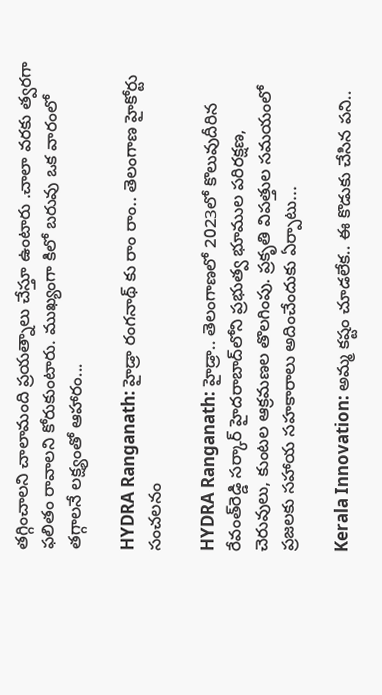తగ్గించాలని చాలామంది ప్రయత్నాలు చేస్తూ ఉంటారు .చాలా వరకు త్వరగా ఫలితం రావాలని కోరుకుంటారు. ముఖ్యంగా కిలో బరువు ఒక వారంలో తగ్గాలనే లక్ష్యంతో ఆహారం...

HYDRA Ranganath: హైడ్రా రంగనాథ్ కు రాం రాం.. తెలంగాణ హైకోర్టు సంచలనం

HYDRA Ranganath: హైడ్రా.. తెలంగాణలో 2023లో కొలువుదీరిన రేవంత్‌రెడ్డి సర్కార్‌ హైదరాబాద్‌లోని ప్రభుత్వ భూముల పరిరక్షణ, చెరువులు, కుంటల ఆక్రమణల తొలగింపు. ప్రకృతి విపత్తుల సమయంలో ప్రజలకు సహాయ సహకారాలు అదించేందుకు ఏర్పాటు...

Kerala Innovation: అమ్మ కష్టం చూడలేక.. ఈ కొడుకు చేసిన పని..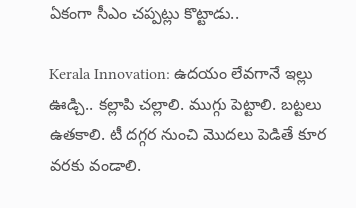ఏకంగా సీఎం చప్పట్లు కొట్టాడు..

Kerala Innovation: ఉదయం లేవగానే ఇల్లు ఊడ్చి.. కల్లాపి చల్లాలి. ముగ్గు పెట్టాలి. బట్టలు ఉతకాలి. టీ దగ్గర నుంచి మొదలు పెడితే కూర వరకు వండాలి.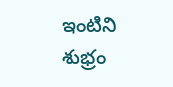ఇంటిని శుభ్రం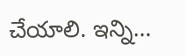చేయాలి. ఇన్ని...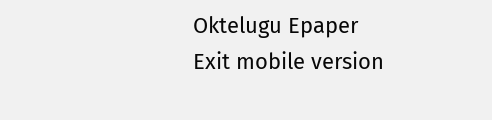Oktelugu Epaper
Exit mobile version